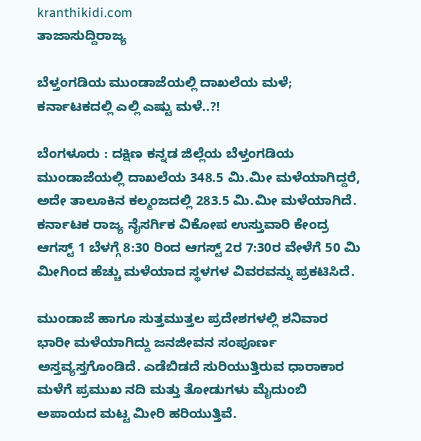kranthikidi.com
ತಾಜಾಸುದ್ದಿರಾಜ್ಯ

ಬೆಳ್ತಂಗಡಿಯ ಮುಂಡಾಜೆಯಲ್ಲಿ ದಾಖಲೆಯ ಮಳೆ; ಕರ್ನಾಟಕದಲ್ಲಿ ಎಲ್ಲಿ ಎಷ್ಟು ಮಳೆ..?!

ಬೆಂಗಳೂರು : ದಕ್ಷಿಣ ಕನ್ನಡ ಜಿಲ್ಲೆಯ ಬೆಳ್ತಂಗಡಿಯ ಮುಂಡಾಜೆಯಲ್ಲಿ ದಾಖಲೆಯ 348.5 ಮಿ.ಮೀ ಮಳೆಯಾಗಿದ್ದರೆ, ಅದೇ ತಾಲೂಕಿನ ಕಲ್ಮಂಜದಲ್ಲಿ 283.5 ಮಿ.ಮೀ ಮಳೆಯಾಗಿದೆ. ಕರ್ನಾಟಕ ರಾಜ್ಯ ನೈಸರ್ಗಿಕ ವಿಕೋಪ ಉಸ್ತುವಾರಿ ಕೇಂದ್ರ ಆಗಸ್ಟ್‌ 1 ಬೆಳಗ್ಗೆ 8:30 ರಿಂದ ಆಗಸ್ಟ್‌ 2ರ 7:30ರ ವೇಳೆಗೆ 50 ಮಿ ಮೀಗಿಂದ ಹೆಚ್ಚು ಮಳೆಯಾದ ಸ್ಥಳಗಳ ವಿವರವನ್ನು ಪ್ರಕಟಿಸಿದೆ.

ಮುಂಡಾಜೆ ಹಾಗೂ ಸುತ್ತಮುತ್ತಲ ಪ್ರದೇಶಗಳಲ್ಲಿ ಶನಿವಾರ ಭಾರೀ ಮಳೆಯಾಗಿದ್ದು ಜನಜೀವನ ಸಂಪೂರ್ಣ ಅಸ್ತವ್ಯಸ್ತಗೊಂಡಿದೆ. ಎಡೆಬಿಡದೆ ಸುರಿಯುತ್ತಿರುವ ಧಾರಾಕಾರ ಮಳೆಗೆ ಪ್ರಮುಖ ನದಿ ಮತ್ತು ತೋಡುಗಳು ಮೈದುಂಬಿ ಅಪಾಯದ ಮಟ್ಟ ಮೀರಿ ಹರಿಯುತ್ತಿವೆ.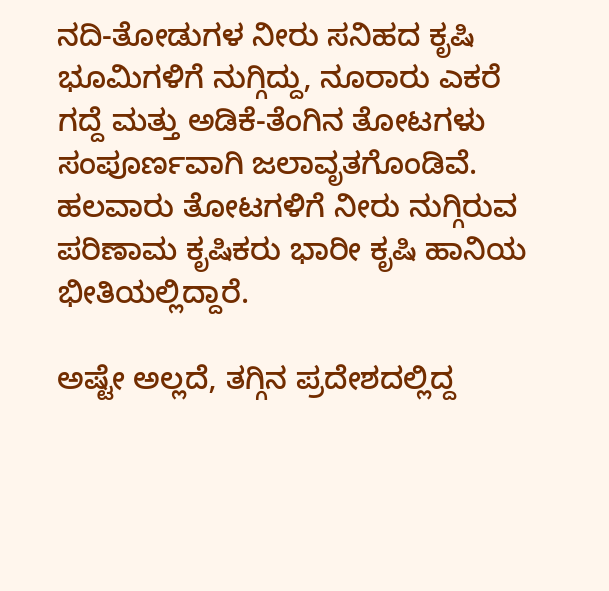ನದಿ-ತೋಡುಗಳ ನೀರು ಸನಿಹದ ಕೃಷಿ ಭೂಮಿಗಳಿಗೆ ನುಗ್ಗಿದ್ದು, ನೂರಾರು ಎಕರೆ ಗದ್ದೆ ಮತ್ತು ಅಡಿಕೆ-ತೆಂಗಿನ ತೋಟಗಳು ಸಂಪೂರ್ಣವಾಗಿ ಜಲಾವೃತಗೊಂಡಿವೆ. ಹಲವಾರು ತೋಟಗಳಿಗೆ ನೀರು ನುಗ್ಗಿರುವ ಪರಿಣಾಮ ಕೃಷಿಕರು ಭಾರೀ ಕೃಷಿ ಹಾನಿಯ ಭೀತಿಯಲ್ಲಿದ್ದಾರೆ.

ಅಷ್ಟೇ ಅಲ್ಲದೆ, ತಗ್ಗಿನ ಪ್ರದೇಶದಲ್ಲಿದ್ದ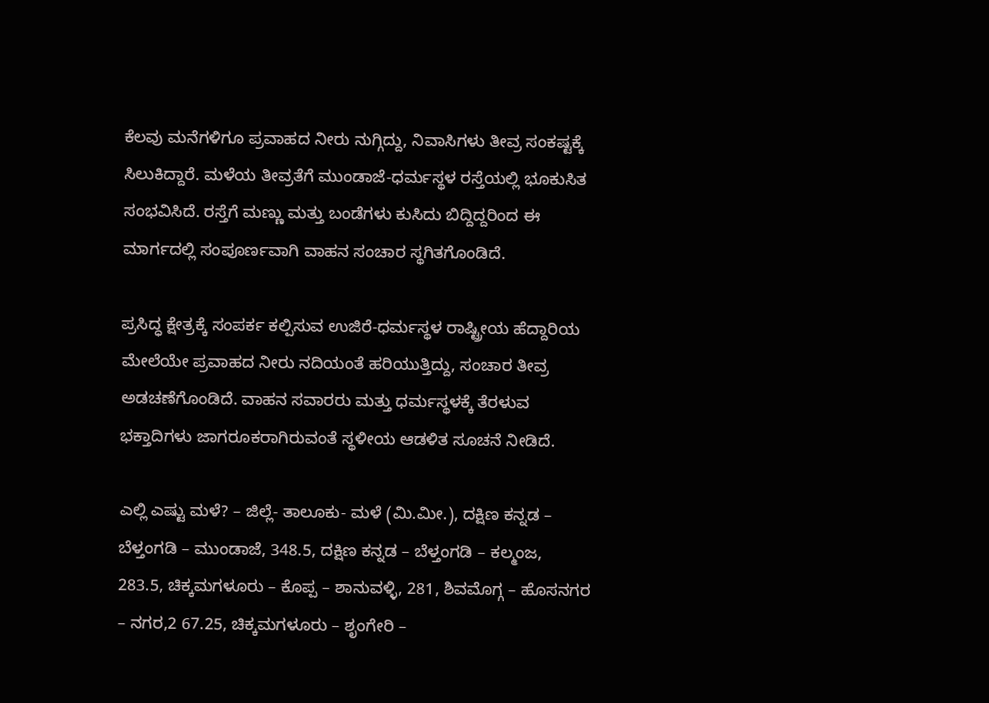ಕೆಲವು ಮನೆಗಳಿಗೂ ಪ್ರವಾಹದ ನೀರು ನುಗ್ಗಿದ್ದು, ನಿವಾಸಿಗಳು ತೀವ್ರ ಸಂಕಷ್ಟಕ್ಕೆ ಸಿಲುಕಿದ್ದಾರೆ. ಮಳೆಯ ತೀವ್ರತೆಗೆ ಮುಂಡಾಜೆ-ಧರ್ಮಸ್ಥಳ ರಸ್ತೆಯಲ್ಲಿ ಭೂಕುಸಿತ ಸಂಭವಿಸಿದೆ. ರಸ್ತೆಗೆ ಮಣ್ಣು ಮತ್ತು ಬಂಡೆಗಳು ಕುಸಿದು ಬಿದ್ದಿದ್ದರಿಂದ ಈ ಮಾರ್ಗದಲ್ಲಿ ಸಂಪೂರ್ಣವಾಗಿ ವಾಹನ ಸಂಚಾರ ಸ್ಥಗಿತಗೊಂಡಿದೆ.

ಪ್ರಸಿದ್ಧ ಕ್ಷೇತ್ರಕ್ಕೆ ಸಂಪರ್ಕ ಕಲ್ಪಿಸುವ ಉಜಿರೆ-ಧರ್ಮಸ್ಥಳ ರಾಷ್ಟ್ರೀಯ ಹೆದ್ದಾರಿಯ ಮೇಲೆಯೇ ಪ್ರವಾಹದ ನೀರು ನದಿಯಂತೆ ಹರಿಯುತ್ತಿದ್ದು, ಸಂಚಾರ ತೀವ್ರ ಅಡಚಣೆಗೊಂಡಿದೆ. ವಾಹನ ಸವಾರರು ಮತ್ತು ಧರ್ಮಸ್ಥಳಕ್ಕೆ ತೆರಳುವ ಭಕ್ತಾದಿಗಳು ಜಾಗರೂಕರಾಗಿರುವಂತೆ ಸ್ಥಳೀಯ ಆಡಳಿತ ಸೂಚನೆ ನೀಡಿದೆ.

ಎಲ್ಲಿ ಎಷ್ಟು ಮಳೆ? – ಜಿಲ್ಲೆ- ತಾಲೂಕು- ಮಳೆ (ಮಿ.ಮೀ.), ದಕ್ಷಿಣ ಕನ್ನಡ – ಬೆಳ್ತಂಗಡಿ – ಮುಂಡಾಜೆ, 348.5, ದಕ್ಷಿಣ ಕನ್ನಡ – ಬೆಳ್ತಂಗಡಿ – ಕಲ್ಮಂಜ, 283.5, ಚಿಕ್ಕಮಗಳೂರು – ಕೊಪ್ಪ – ಶಾನುವಳ್ಳಿ, 281, ಶಿವಮೊಗ್ಗ – ಹೊಸನಗರ – ನಗರ,2 67.25, ಚಿಕ್ಕಮಗಳೂರು – ಶೃಂಗೇರಿ –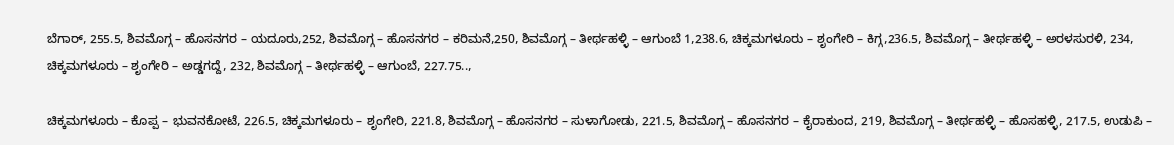ಬೆಗಾರ್, 255.5, ಶಿವಮೊಗ್ಗ – ಹೊಸನಗರ – ಯದೂರು,252, ಶಿವಮೊಗ್ಗ – ಹೊಸನಗರ – ಕರಿಮನೆ,250, ಶಿವಮೊಗ್ಗ – ತೀರ್ಥಹಳ್ಳಿ – ಆಗುಂಬೆ 1,238.6, ಚಿಕ್ಕಮಗಳೂರು – ಶೃಂಗೇರಿ – ಕಿಗ್ಗ,236.5, ಶಿವಮೊಗ್ಗ – ತೀರ್ಥಹಳ್ಳಿ – ಅರಳಸುರಳಿ, 234, ಚಿಕ್ಕಮಗಳೂರು – ಶೃಂಗೇರಿ – ಅಡ್ಡಗದ್ದೆ, 232, ಶಿವಮೊಗ್ಗ – ತೀರ್ಥಹಳ್ಳಿ – ಆಗುಂಬೆ, 227.75..,

ಚಿಕ್ಕಮಗಳೂರು – ಕೊಪ್ಪ – ಭುವನಕೋಟೆ, 226.5, ಚಿಕ್ಕಮಗಳೂರು – ಶೃಂಗೇರಿ, 221.8, ಶಿವಮೊಗ್ಗ – ಹೊಸನಗರ – ಸುಳಾಗೋಡು, 221.5, ಶಿವಮೊಗ್ಗ – ಹೊಸನಗರ – ಕೈರಾಕುಂದ, 219, ಶಿವಮೊಗ್ಗ – ತೀರ್ಥಹಳ್ಳಿ – ಹೊಸಹಳ್ಳಿ, 217.5, ಉಡುಪಿ –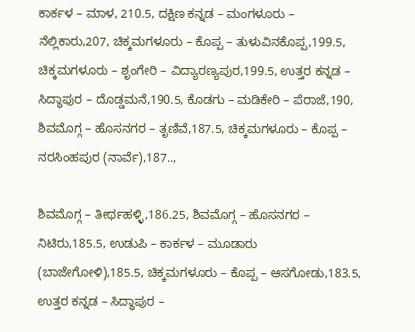ಕಾರ್ಕಳ – ಮಾಳ, 210.5, ದಕ್ಷಿಣ ಕನ್ನಡ – ಮಂಗಳೂರು – ನೆಲ್ಲಿಕಾರು,207, ಚಿಕ್ಕಮಗಳೂರು – ಕೊಪ್ಪ – ತುಳುವಿನಕೊಪ್ಪ,199.5, ಚಿಕ್ಕಮಗಳೂರು – ಶೃಂಗೇರಿ – ವಿದ್ಯಾರಣ್ಯಪುರ,199.5, ಉತ್ತರ ಕನ್ನಡ – ಸಿದ್ಧಾಪುರ – ದೊಡ್ಡಮನೆ,190.5, ಕೊಡಗು – ಮಡಿಕೇರಿ – ಪೆರಾಜೆ,190, ಶಿವಮೊಗ್ಗ – ಹೊಸನಗರ – ತೃಣಿವೆ,187.5, ಚಿಕ್ಕಮಗಳೂರು – ಕೊಪ್ಪ – ನರಸಿಂಹಪುರ (ನಾರ್ವೆ),187..,

ಶಿವಮೊಗ್ಗ – ತೀರ್ಥಹಳ್ಳಿ,186.25, ಶಿವಮೊಗ್ಗ – ಹೊಸನಗರ – ನಿಟಿರು,185.5, ಉಡುಪಿ – ಕಾರ್ಕಳ – ಮೂಡಾರು (ಬಾಜೇಗೋಳಿ),185.5, ಚಿಕ್ಕಮಗಳೂರು – ಕೊಪ್ಪ – ಆಸಗೋಡು,183.5, ಉತ್ತರ ಕನ್ನಡ – ಸಿದ್ಧಾಪುರ –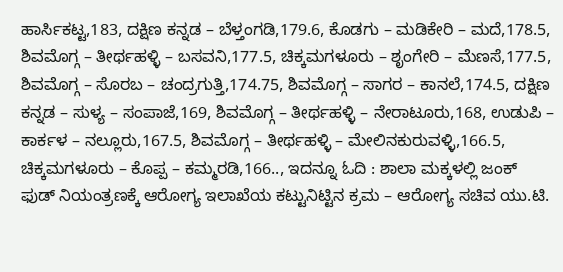ಹಾರ್ಸಿಕಟ್ಟ,183, ದಕ್ಷಿಣ ಕನ್ನಡ – ಬೆಳ್ತಂಗಡಿ,179.6, ಕೊಡಗು – ಮಡಿಕೇರಿ – ಮದೆ,178.5, ಶಿವಮೊಗ್ಗ – ತೀರ್ಥಹಳ್ಳಿ – ಬಸವನಿ,177.5, ಚಿಕ್ಕಮಗಳೂರು – ಶೃಂಗೇರಿ – ಮೆಣಸೆ,177.5, ಶಿವಮೊಗ್ಗ – ಸೊರಬ – ಚಂದ್ರಗುತ್ತಿ,174.75, ಶಿವಮೊಗ್ಗ – ಸಾಗರ – ಕಾನಲೆ,174.5, ದಕ್ಷಿಣ ಕನ್ನಡ – ಸುಳ್ಯ – ಸಂಪಾಜೆ,169, ಶಿವಮೊಗ್ಗ – ತೀರ್ಥಹಳ್ಳಿ – ನೇರಾಟೂರು,168, ಉಡುಪಿ – ಕಾರ್ಕಳ – ನಲ್ಲೂರು,167.5, ಶಿವಮೊಗ್ಗ – ತೀರ್ಥಹಳ್ಳಿ – ಮೇಲಿನಕುರುವಳ್ಳಿ,166.5, ಚಿಕ್ಕಮಗಳೂರು – ಕೊಪ್ಪ – ಕಮ್ಮರಡಿ,166.., ಇದನ್ನೂ ಓದಿ : ಶಾಲಾ ಮಕ್ಕಳಲ್ಲಿ ಜಂಕ್ ಫುಡ್ ನಿಯಂತ್ರಣಕ್ಕೆ ಆರೋಗ್ಯ ಇಲಾಖೆಯ ಕಟ್ಟುನಿಟ್ಟಿನ ಕ್ರಮ – ಆರೋಗ್ಯ ಸಚಿವ ಯು.ಟಿ.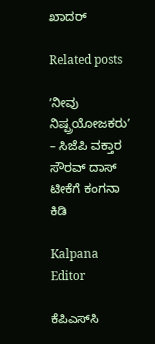ಖಾದರ್

Related posts

ʼನೀವು ನಿಷ್ಪ್ರಯೋಜಕರುʼ – ಸಿಜೆಪಿ ವಕ್ತಾರ ಸೌರವ್ ದಾಸ್ ಟೀಕೆಗೆ ಕಂಗನಾ ಕಿಡಿ

Kalpana Editor

ಕೆಪಿಎಸ್‌ಸಿ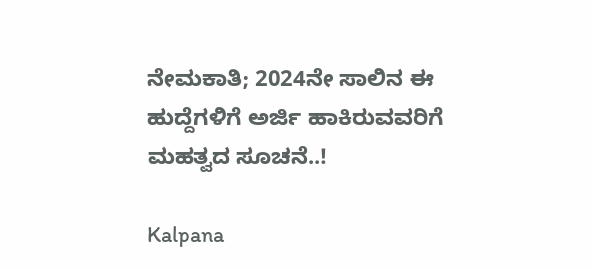ನೇಮಕಾತಿ; 2024ನೇ ಸಾಲಿನ ಈ ಹುದ್ದೆಗಳಿಗೆ ಅರ್ಜಿ ಹಾಕಿರುವವರಿಗೆ ಮಹತ್ವದ ಸೂಚನೆ..!

Kalpana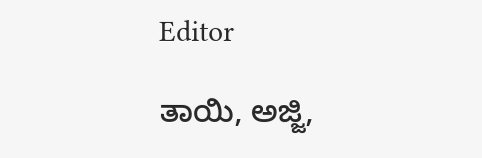Editor

ತಾಯಿ, ಅಜ್ಜಿ,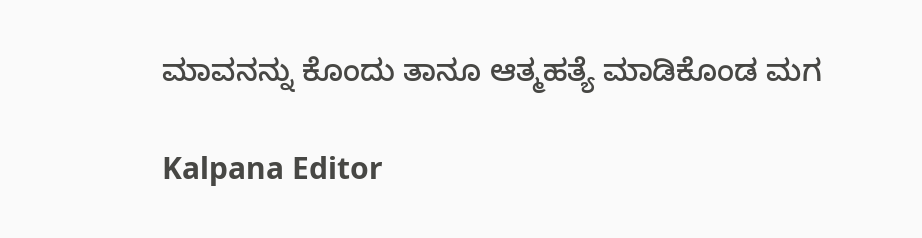ಮಾವನನ್ನು ಕೊಂದು ತಾನೂ ಆತ್ಮಹತ್ಯೆ ಮಾಡಿಕೊಂಡ ಮಗ

Kalpana Editor